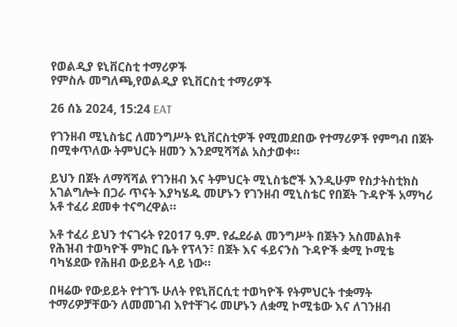የወልዲያ ዩኒቨርስቲ ተማሪዎች
የምስሉ መግለጫ,የወልዲያ ዩኒቨርስቲ ተማሪዎች

26 ሰኔ 2024, 15:24 EAT

የገንዘብ ሚኒስቴር ለመንግሥት ዩኒቨርስቲዎች የሚመደበው የተማሪዎች የምግብ በጀት በሚቀጥለው ትምህርት ዘመን እንደሚሻሻል አስታወቀ።

ይህን በጀት ለማሻሻል የገንዘብ እና ትምህርት ሚኒስቴሮች እንዲሁም የስታትስቲክስ አገልግሎት በጋራ ጥናት እያካሄዱ መሆኑን የገንዘብ ሚኒስቴር የበጀት ጉዳዮች አማካሪ አቶ ተፈሪ ደመቀ ተናግረዋል።

አቶ ተፈሪ ይህን ተናገሩት የ2017 ዓ.ም. የፌደራል መንግሥት በጀትን አስመልክቶ የሕዝብ ተወካዮች ምክር ቤት የፕላን፣ በጀት እና ፋይናንስ ጉዳዮች ቋሚ ኮሚቴ ባካሄደው የሕዘብ ውይይት ላይ ነው።

በዛሬው የውይይት የተገኙ ሁለት የዩኒቨርሲቲ ተወካዮች የትምህርት ተቋማት ተማሪዎቻቸውን ለመመገብ እየተቸገሩ መሆኑን ለቋሚ ኮሚቴው እና ለገንዘብ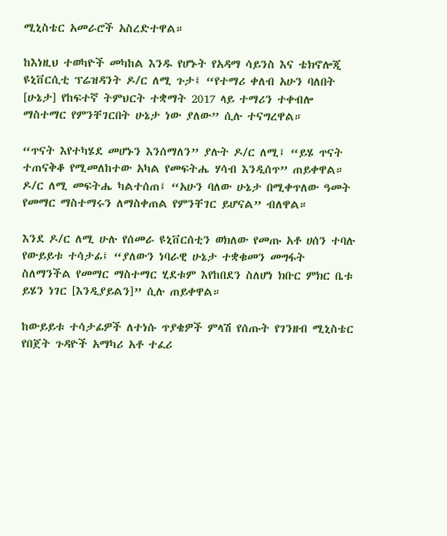ሚኒስቴር አመራሮች አስረድተዋል።

ከእነዚህ ተወካዮች መካከል እንዱ የሆኑት የአዳማ ሳይንስ እና ቴክኖሎጂ ዩኒቨርሲቲ ፕሬዝዳንት ዶ/ር ለሚ ጉታ፤ “የተማሪ ቀለብ አሁን ባለበት [ሁኔታ] የከፍተኛ ትምህርት ተቋማት 2017 ላይ ተማሪን ተቀብሎ ማስተማር የምንቸገርበት ሁኔታ ነው ያለው” ሲሉ ተናግረዋል።

“ጥናት እየተካሄደ መሆኑን እንሰማለን” ያሉት ዶ/ር ለሚ፤ “ይሄ ጥናት ተጠናቅቆ የሚመለከተው አካል የመፍትሔ ሃሳብ እንዲሰጥ” ጠይቀዋል። ዶ/ር ለሚ መፍትሔ ካልተሰጠ፤ “አሁን ባለው ሁኔታ በሚቀጥለው ዓመት የመማር ማስተማሩን ለማስቀጠል የምንቸገር ይሆናል” ብለዋል።

እንደ ዶ/ር ለሚ ሁሉ የሰመራ ዩኒቨርሰቲን ወክለው የመጡ አቶ ሀሰን ተባሉ የውይይቱ ተሳታፊ፤ “ያለውን ነባራዊ ሁኔታ ተቋቁመን መግፋት ስለማንችል የመማር ማስተማር ሂደቱም እየከበደን ስለሆነ ክቡር ምክር ቤቱ ይሄን ነገር [እንዲያይልን]” ሲሉ ጠይቀዋል።

ከውይይቱ ተሳታፊዎች ለተነሱ ጥያቄዎች ምላሽ የሰጡት የገንዘብ ሚኒስቴር የበጀት ጉዳዮች አማካሪ አቶ ተፈሪ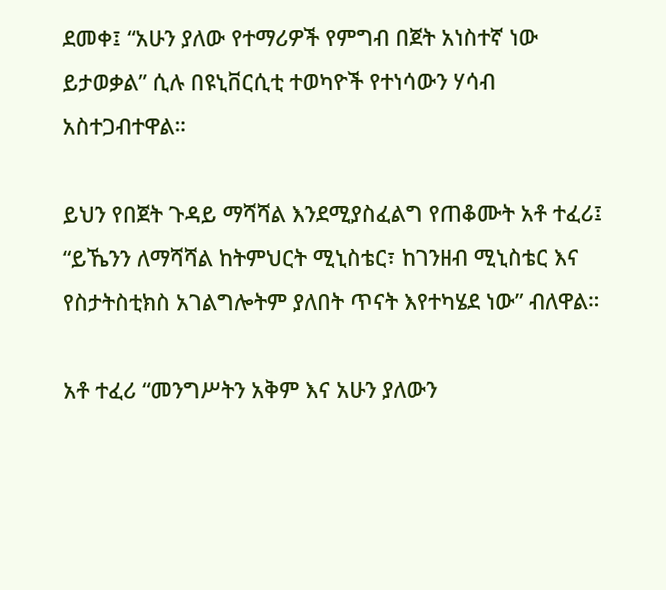ደመቀ፤ “አሁን ያለው የተማሪዎች የምግብ በጀት አነስተኛ ነው ይታወቃል” ሲሉ በዩኒቨርሲቲ ተወካዮች የተነሳውን ሃሳብ አስተጋብተዋል።

ይህን የበጀት ጉዳይ ማሻሻል እንደሚያስፈልግ የጠቆሙት አቶ ተፈሪ፤ “ይኼንን ለማሻሻል ከትምህርት ሚኒስቴር፣ ከገንዘብ ሚኒስቴር እና የስታትስቲክስ አገልግሎትም ያለበት ጥናት እየተካሄደ ነው” ብለዋል።

አቶ ተፈሪ “መንግሥትን አቅም እና አሁን ያለውን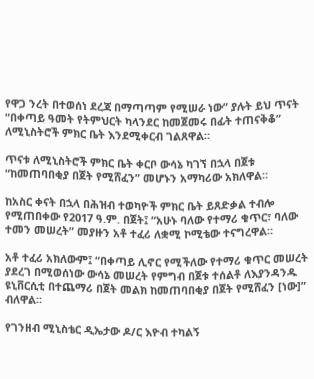የዋጋ ንረት በተወሰነ ደረጃ በማጣጣም የሚሠራ ነው” ያሉት ይህ ጥናት “በቀጣይ ዓመት የትምህርት ካላንደር ከመጀመሩ በፊት ተጠናቅቆ” ለሚኒስትሮች ምክር ቤት እንደሚቀርብ ገልጸዋል።

ጥናቱ ለሚኒስትሮች ምክር ቤት ቀርቦ ውሳኔ ካገኘ በኋላ በጀቱ “ከመጠባበቂያ በጀት የሚሸፈን” መሆኑን አማካሪው አክለዋል።

ከአስር ቀናት በኋላ በሕዝብ ተወካዮች ምክር ቤት ይጸድቃል ተብሎ የሚጠበቀው የ2017 ዓ.ም. በጀት፤ “አሁኑ ባለው የተማሪ ቁጥር፣ ባለው ተመን መሠረት” መያዙን አቶ ተፈሪ ለቋሚ ኮሚቴው ተናግረዋል።

አቶ ተፈሪ አክለውም፤ “በቀጣይ ሊኖር የሚችለው የተማሪ ቁጥር መሠረት ያደረገ በሚወሰነው ውሳኔ መሠረት የምግብ በጀቱ ተሰልቶ ለእያንዳንዱ ዩኒቨርሲቲ በተጨማሪ በጀት መልክ ከመጠባበቂያ በጀት የሚሸፈን [ነው]” ብለዋል።

የገንዘብ ሚኒስቴር ዲኤታው ዶ/ር እዮብ ተካልኝ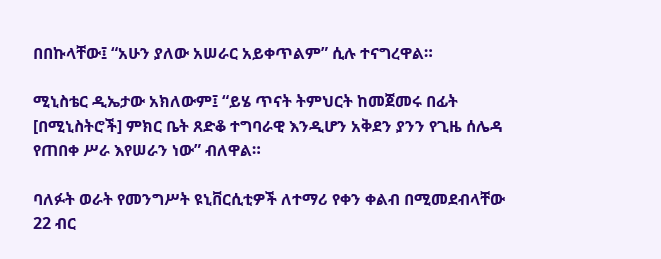በበኩላቸው፤ “አሁን ያለው አሠራር አይቀጥልም” ሲሉ ተናግረዋል።

ሚኒስቴር ዲኤታው አክለውም፤ “ይሄ ጥናት ትምህርት ከመጀመሩ በፊት [በሚኒስትሮች] ምክር ቤት ጸድቆ ተግባራዊ እንዲሆን አቅደን ያንን የጊዜ ሰሌዳ የጠበቀ ሥራ እየሠራን ነው” ብለዋል።

ባለፉት ወራት የመንግሥት ዩኒቨርሲቲዎች ለተማሪ የቀን ቀልብ በሚመደብላቸው 22 ብር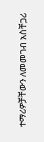ተማሪዎቻቸውን ለመመገብ አስቸጋሪ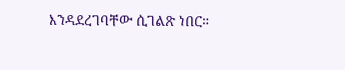እንዳደረገባቸው ሲገልጽ ነበር።